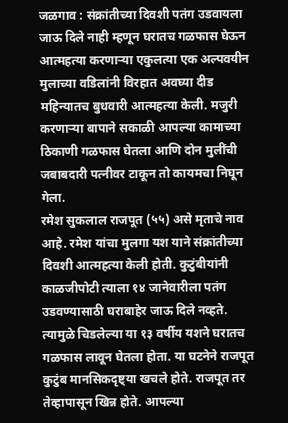जळगाव : संक्रांतीच्या दिवशी पतंग उडवायला जाऊ दिले नाही म्हणून घरातच गळफास घेऊन आत्महत्या करणाऱ्या एकुलत्या एक अल्पवयीन मुलाच्या वडिलांनी विरहात अवघ्या दीड महिन्यातच बुधवारी आत्महत्या केली. मजुरी करणाऱ्या बापाने सकाळी आपल्या कामाच्या ठिकाणी गळफास घेतला आणि दोन मुलींची जबाबदारी पत्नीवर टाकून तो कायमचा निघून गेला.
रमेश सुकलाल राजपूत (५५) असे मृताचे नाव आहे. रमेश यांचा मुलगा यश याने संक्रांतीच्या दिवशी आत्महत्या केली होती. कुटुंबीयांनी काळजीपोटी त्याला १४ जानेवारीला पतंग उडवण्यासाठी घराबाहेर जाऊ दिले नव्हते. त्यामुळे चिडलेल्या या १३ वर्षीय यशने घरातच गळफास लावून घेतला होता. या घटनेने राजपूत कुटुंब मानसिकदृष्ट्या खचले होते. राजपूत तर तेव्हापासून खिन्न होते. आपल्या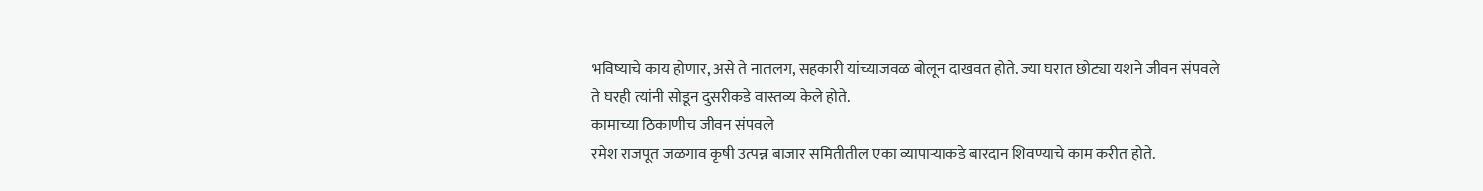भविष्याचे काय होणार, असे ते नातलग, सहकारी यांच्याजवळ बोलून दाखवत होते. ज्या घरात छोट्या यशने जीवन संपवले ते घरही त्यांनी सोडून दुसरीकडे वास्तव्य केले होते.
कामाच्या ठिकाणीच जीवन संपवले
रमेश राजपूत जळगाव कृषी उत्पन्न बाजार समितीतील एका व्यापाऱ्याकडे बारदान शिवण्याचे काम करीत होते.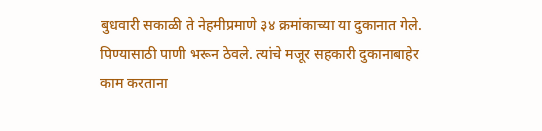बुधवारी सकाळी ते नेहमीप्रमाणे ३४ क्रमांकाच्या या दुकानात गेले. पिण्यासाठी पाणी भरून ठेवले. त्यांचे मजूर सहकारी दुकानाबाहेर काम करताना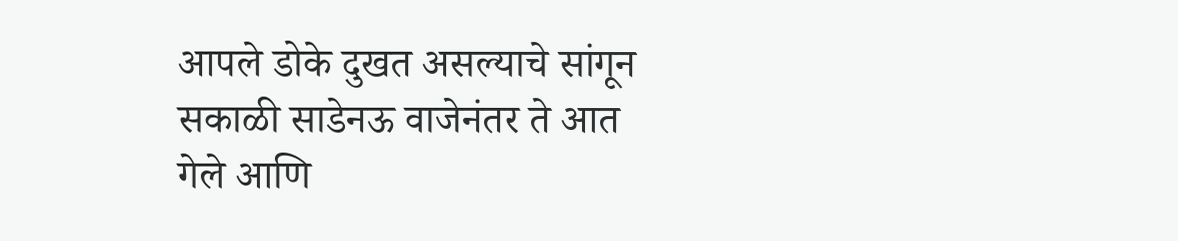आपले डोके दुखत असल्याचे सांगून सकाळी साडेनऊ वाजेनंतर ते आत गेले आणि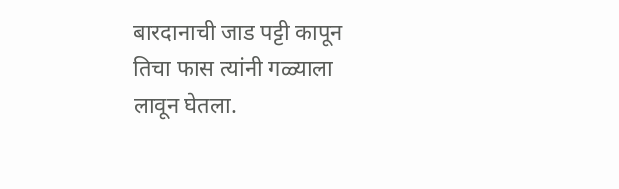बारदानाची जाड पट्टी कापून तिचा फास त्यांनी गळ्याला लावून घेतला.